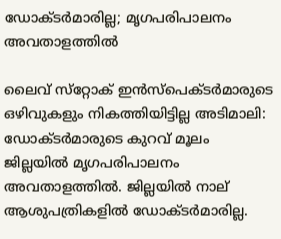ഡോക്ടർമാരില്ല; മൃഗപരിപാലനം അവതാളത്തില്‍

ലൈവ് സ്‌റ്റോക് ഇന്‍സ്‌പെക്ടര്‍മാരുടെ ഒഴിവുകളും നികത്തിയിട്ടില്ല അടിമാലി: ഡോക്ടര്‍മാരുടെ കുറവ് മൂലം ജില്ലയിൽ മൃഗപരിപാലനം അവതാളത്തില്‍. ജില്ലയില്‍ നാല് ആശുപത്രികളില്‍ ഡോക്ടര്‍മാരില്ല.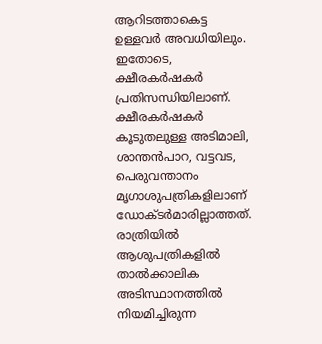ആറിടത്താകെട്ട ഉള്ളവർ അവധിയിലും. ഇതോടെ, ക്ഷീരകർഷകർ പ്രതിസന്ധിയിലാണ്. ക്ഷീരകര്‍ഷകര്‍ കൂടുതലുള്ള അടിമാലി, ശാന്തന്‍പാറ, വട്ടവട, പെരുവന്താനം മൃഗാശുപത്രികളിലാണ് ഡോക്ടർമാരില്ലാത്തത്. രാത്രിയില്‍ ആശുപത്രികളില്‍ താൽക്കാലിക അടിസ്ഥാനത്തില്‍ നിയമിച്ചിരുന്ന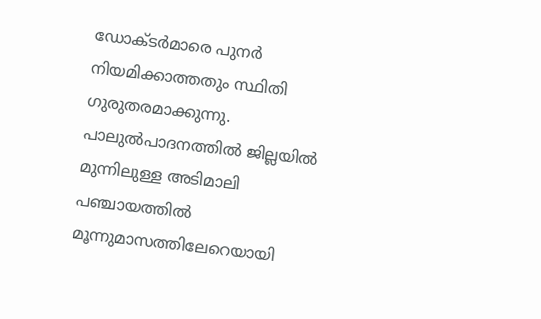ഡോക്ടർമാരെ പുനര്‍ നിയമിക്കാത്തതും സ്ഥിതി ഗുരുതരമാക്കുന്നു. പാലുല്‍പാദനത്തില്‍ ജില്ലയില്‍ മുന്നിലുള്ള അടിമാലി പഞ്ചായത്തില്‍ മൂന്നുമാസത്തിലേറെയായി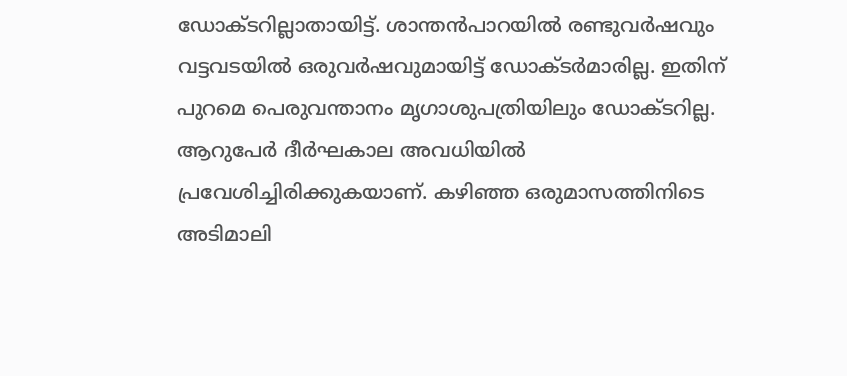ഡോക്ടറില്ലാതായിട്ട്. ശാന്തൻപാറയില്‍ രണ്ടുവര്‍ഷവും വട്ടവടയില്‍ ഒരുവര്‍ഷവുമായിട്ട് ഡോക്ടര്‍മാരില്ല. ഇതിന് പുറമെ പെരുവന്താനം മൃഗാശുപത്രിയിലും ഡോക്ടറില്ല. ആറുപേര്‍ ദീര്‍ഘകാല അവധിയില്‍ പ്രവേശിച്ചിരിക്കുകയാണ്. കഴിഞ്ഞ ഒരുമാസത്തിനിടെ അടിമാലി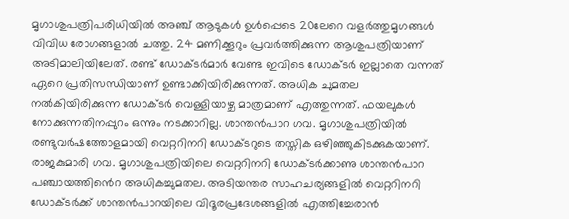മൃഗാശുപത്രിപരിധിയില്‍ അഞ്ച് ആടുകള്‍ ഉള്‍പ്പെടെ 20ലേറെ വളര്‍ത്തുമൃഗങ്ങള്‍ വിവിധ രോഗങ്ങളാല്‍ ചത്തു. 24 മണിക്കൂറും പ്രവര്‍ത്തിക്കുന്ന ആശുപത്രിയാണ് അടിമാലിയിലേത്. രണ്ട് ഡോക്ടർമാര്‍ വേണ്ട ഇവിടെ ഡോക്ടര്‍ ഇല്ലാതെ വന്നത് ഏറെ പ്രതിസന്ധിയാണ് ഉണ്ടാക്കിയിരിക്കുന്നത്. അധിക ചുമതല നല്‍കിയിരിക്കുന്ന ഡോക്ടർ വെള്ളിയാഴ്ച മാത്രമാണ് എത്തുന്നത്. ഫയലുകള്‍ നോക്കുന്നതിനപ്പുറം ഒന്നും നടക്കാറില്ല. ശാന്തന്‍പാറ ഗവ. മൃഗാശുപത്രിയില്‍ രണ്ടുവര്‍ഷത്തോളമായി വെറ്ററിനറി ഡോക്ടറുടെ തസ്തിക ഒഴിഞ്ഞുകിടക്കുകയാണ്. രാജകുമാരി ഗവ. മൃഗാശുപത്രിയിലെ വെറ്ററിനറി ഡോക്ടര്‍ക്കാണു ശാന്തന്‍പാറ പഞ്ചായത്തിൻെറ അധികച്ചുമതല. അടിയന്തര സാഹചര്യങ്ങളില്‍ വെറ്ററിനറി ഡോക്ടര്‍ക്ക് ശാന്തന്‍പാറയിലെ വിദൂരപ്രദേശങ്ങളില്‍ എത്തിച്ചേരാന്‍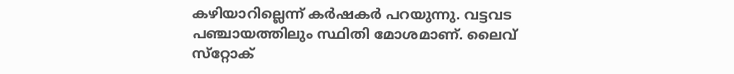കഴിയാറില്ലെന്ന് കര്‍ഷകര്‍ പറയുന്നു. വട്ടവട പഞ്ചായത്തിലും സ്ഥിതി മോശമാണ്. ലൈവ് സ്‌റ്റോക്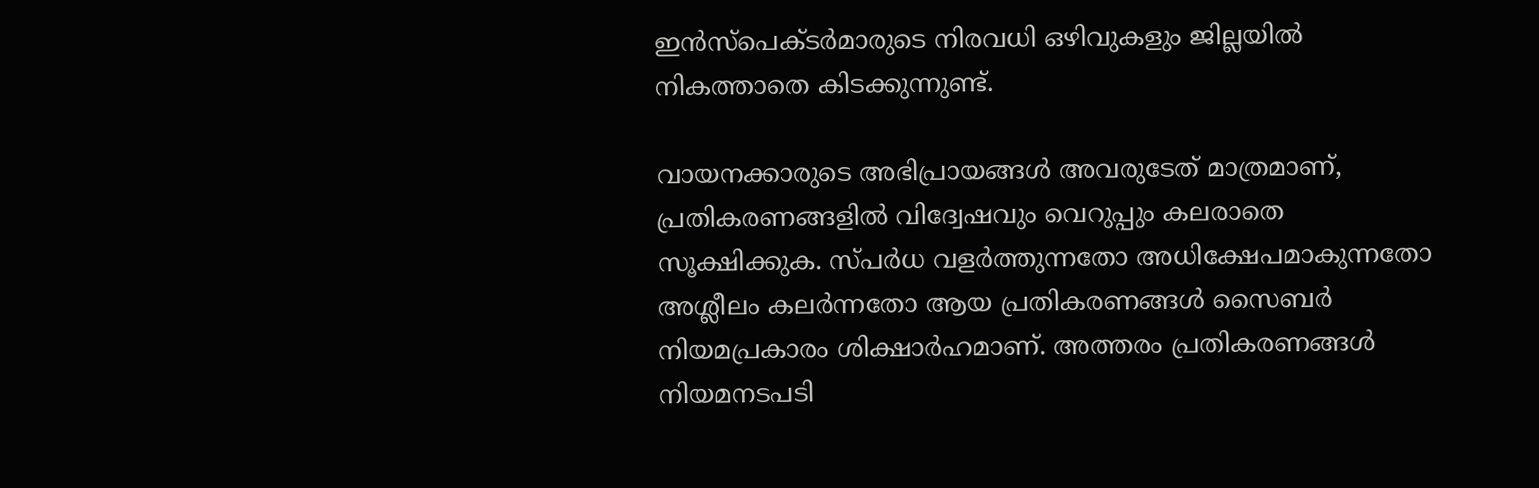ഇന്‍സ്‌പെക്ടര്‍മാരുടെ നിരവധി ഒഴിവുകളും ജില്ലയില്‍ നികത്താതെ കിടക്കുന്നുണ്ട്.

വായനക്കാരുടെ അഭിപ്രായങ്ങള്‍ അവരുടേത് മാത്രമാണ്, പ്രതികരണങ്ങളിൽ വിദ്വേഷവും വെറുപ്പും കലരാതെ സൂക്ഷിക്കുക. സ്പർധ വളർത്തുന്നതോ അധിക്ഷേപമാകുന്നതോ അശ്ലീലം കലർന്നതോ ആയ പ്രതികരണങ്ങൾ സൈബർ നിയമപ്രകാരം ശിക്ഷാർഹമാണ്. അത്തരം പ്രതികരണങ്ങൾ നിയമനടപടി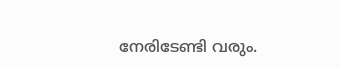നേരിടേണ്ടി വരും.